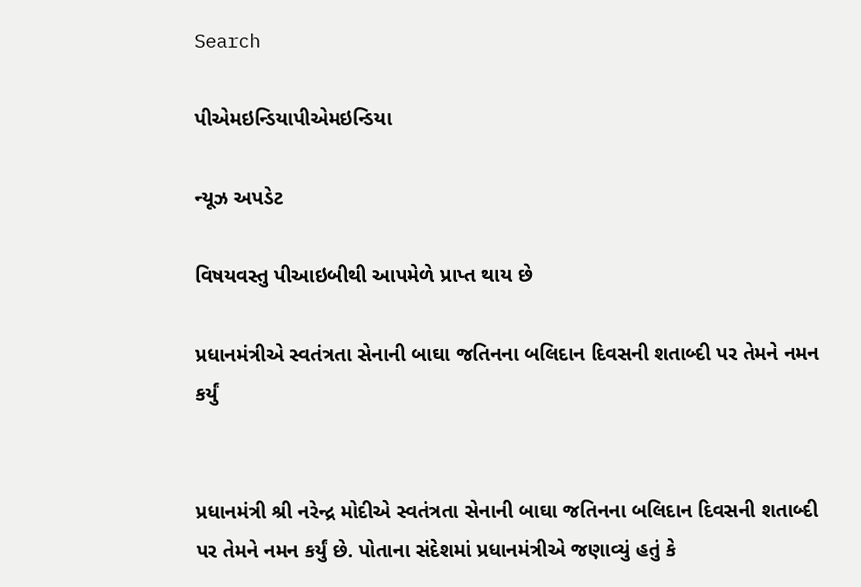Search

પીએમઇન્ડિયાપીએમઇન્ડિયા

ન્યૂઝ અપડેટ

વિષયવસ્તુ પીઆઇબીથી આપમેળે પ્રાપ્ત થાય છે

પ્રધાનમંત્રીએ સ્વતંત્રતા સેનાની બાઘા જતિનના બલિદાન દિવસની શતાબ્દી પર તેમને નમન કર્યું


પ્રધાનમંત્રી શ્રી નરેન્દ્ર મોદીએ સ્વતંત્રતા સેનાની બાઘા જતિનના બલિદાન દિવસની શતાબ્દી પર તેમને નમન કર્યું છે. પોતાના સંદેશમાં પ્રધાનમંત્રીએ જણાવ્યું હતું કે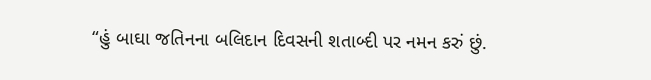“હું બાઘા જતિનના બલિદાન દિવસની શતાબ્દી પર નમન કરું છું.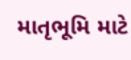માતૃભૂમિ માટે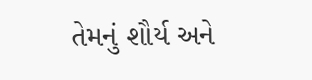તેમનું શૌર્ય અને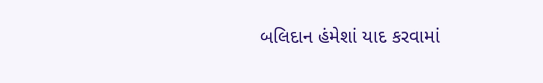બલિદાન હંમેશાં યાદ કરવામાં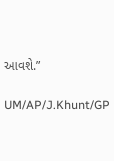આવશે.”

UM/AP/J.Khunt/GP